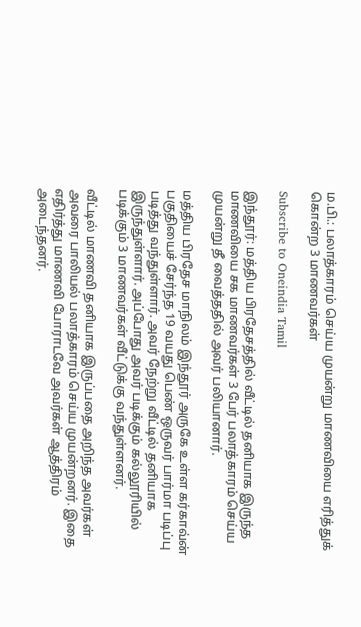ம.பி.: பலாத்காரம் செய்ய முயன்று மாணவியை எரித்துக் கொன்ற 3 மாணவர்கள்

Subscribe to Oneindia Tamil

இந்தூர்: மத்திய பிரதேசத்தில் வீட்டில் தனியாக இருந்த மாணவியை சக மாணவர்கள் 3 பேர் பலாத்காரம் செய்ய முயன்று தீ வைத்ததில் அவர் பலியானார்.

மத்திய பிரதேச மாநிலம் இந்தூர் அருகே உள்ள கர்காவ்ன் பகுதியைச் சேர்ந்த 19 வயது பெண் ஒருவர் பார்மா படிப்பு படித்து வந்துள்ளார். அவர் நேற்று வீட்டில் தனியாக இருந்துள்ளார். அப்போது அவர் படிக்கும் கல்லூரியில் படிக்கும் 3 மாணவர்கள் வீட்டுக்கு வந்துள்ளனர்.

வீட்டில் மாணவி தனியாக இருப்பதை அறிந்த அவர்கள் அவரை பாலியல் பலாத்காரம் செய்ய முயன்றனர். இதை எதிர்த்து மாணவி போராடவே அவர்கள் ஆத்திரம் அடைந்தனர்.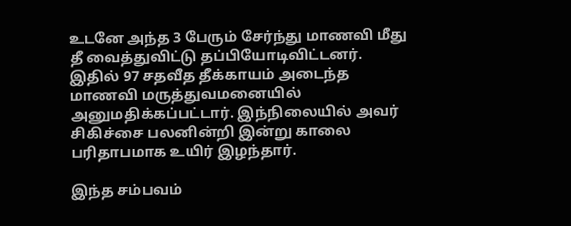உடனே அந்த 3 பேரும் சேர்ந்து மாணவி மீது தீ வைத்துவிட்டு தப்பியோடிவிட்டனர். இதில் 97 சதவீத தீக்காயம் அடைந்த மாணவி மருத்துவமனையில் அனுமதிக்கப்பட்டார். இந்நிலையில் அவர் சிகிச்சை பலனின்றி இன்று காலை பரிதாபமாக உயிர் இழந்தார்.

இந்த சம்பவம்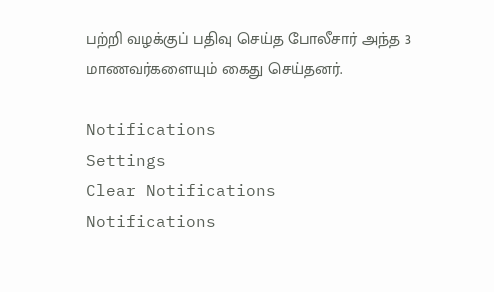பற்றி வழக்குப் பதிவு செய்த போலீசார் அந்த 3 மாணவர்களையும் கைது செய்தனர்.

Notifications
Settings
Clear Notifications
Notifications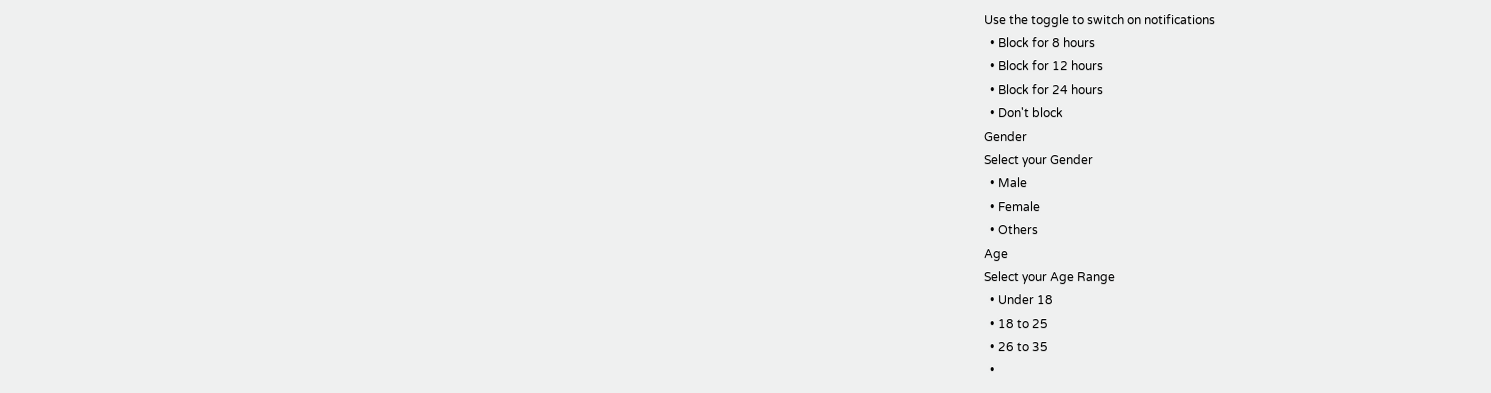Use the toggle to switch on notifications
  • Block for 8 hours
  • Block for 12 hours
  • Block for 24 hours
  • Don't block
Gender
Select your Gender
  • Male
  • Female
  • Others
Age
Select your Age Range
  • Under 18
  • 18 to 25
  • 26 to 35
  •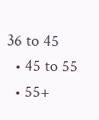36 to 45
  • 45 to 55
  • 55+